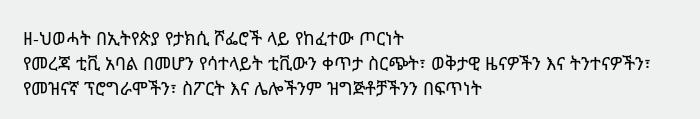ዘ-ህወሓት በኢትየጵያ የታክሲ ሾፌሮች ላይ የከፈተው ጦርነት
የመረጃ ቲቪ አባል በመሆን የሳተላይት ቲቪውን ቀጥታ ስርጭት፣ ወቅታዊ ዜናዎችን እና ትንተናዎችን፣ የመዝናኛ ፕሮግራሞችን፣ ስፖርት እና ሌሎችንም ዝግጅቶቻችንን በፍጥነት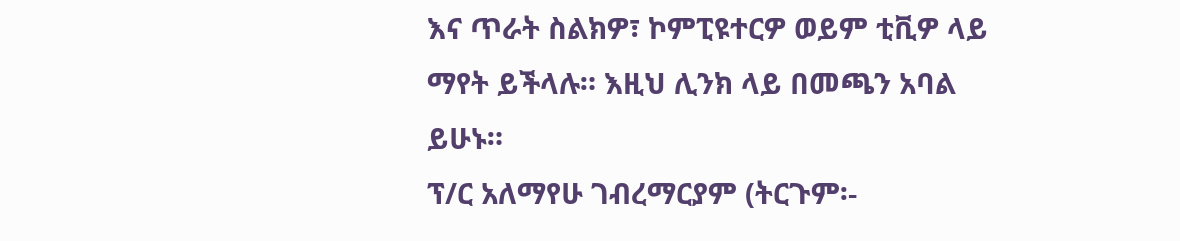እና ጥራት ስልክዎ፣ ኮምፒዩተርዎ ወይም ቲቪዎ ላይ ማየት ይችላሉ። እዚህ ሊንክ ላይ በመጫን አባል ይሁኑ።
ፕ/ር አለማየሁ ገብረማርያም (ትርጉም፡-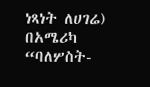ነጻነት ለሀገሬ)
በአሜሪካ “ባለሦስት-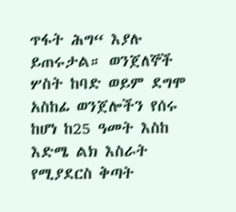ጥፋት ሕግ“ እያሉ ይጠሩታል። ወንጀለኞች ሦስት ከባድ ወይም ደግሞ አስከፊ ወንጀሎችን የሰሩ ከሆነ ከ25 ዓመት እስከ እድሜ ልክ እስራት የሚያደርስ ቅጣት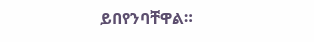ይበየንባቸዋል።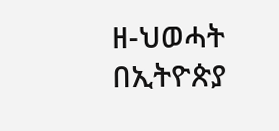ዘ-ህወሓት በኢትዮጵያ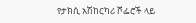የታክሲ አሽከርካሪ ሾፌሮች ላይ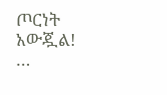ጦርነት አውጇል!
…